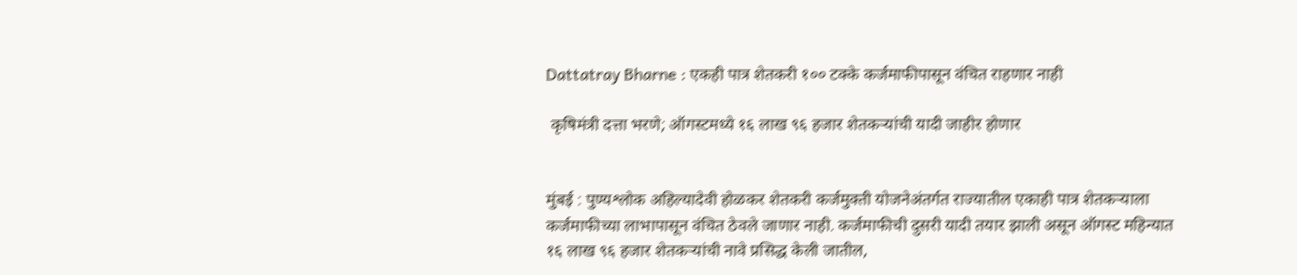Dattatray Bharne : एकही पात्र शेतकरी १०० टक्के कर्जमाफीपासून वंचित राहणार नाही

 कृषिमंत्री दत्ता भरणे; ऑगस्टमध्ये १६ लाख ९६ हजार शेतकऱ्यांची यादी जाहीर होणार


मुंबई : पुण्यश्लोक अहिल्यादेवी होळकर शेतकरी कर्जमुक्ती योजनेअंतर्गत राज्यातील एकाही पात्र शेतकऱ्याला कर्जमाफीच्या लाभापासून वंचित ठेवले जाणार नाही. कर्जमाफीची दुसरी यादी तयार झाली असून ऑगस्ट महिन्यात १६ लाख ९६ हजार शेतकऱ्यांची नावे प्रसिद्ध केली जातील,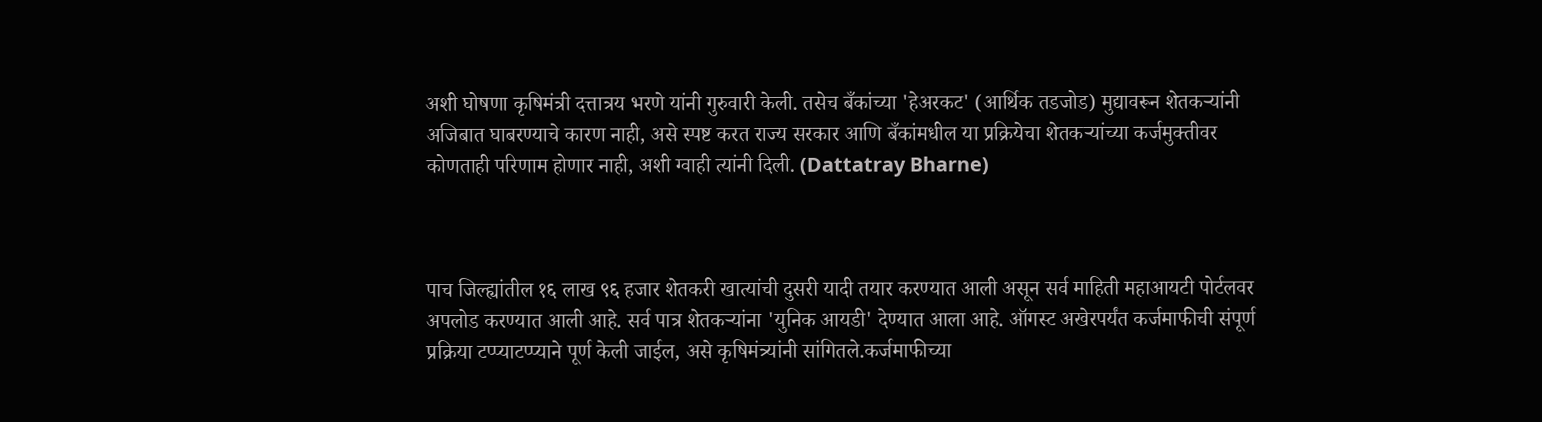अशी घोषणा कृषिमंत्री दत्तात्रय भरणे यांनी गुरुवारी केली. तसेच बँकांच्या 'हेअरकट' (आर्थिक तडजोड) मुद्यावरून शेतकऱ्यांनी अजिबात घाबरण्याचे कारण नाही, असे स्पष्ट करत राज्य सरकार आणि बँकांमधील या प्रक्रियेचा शेतकऱ्यांच्या कर्जमुक्तीवर कोणताही परिणाम होणार नाही, अशी ग्वाही त्यांनी दिली. (Dattatray Bharne)



पाच जिल्ह्यांतील १६ लाख ९६ हजार शेतकरी खात्यांची दुसरी यादी तयार करण्यात आली असून सर्व माहिती महाआयटी पोर्टलवर अपलोड करण्यात आली आहे. सर्व पात्र शेतकऱ्यांना 'युनिक आयडी' देण्यात आला आहे. ऑगस्ट अखेरपर्यंत कर्जमाफीची संपूर्ण प्रक्रिया टप्प्याटप्प्याने पूर्ण केली जाईल, असे कृषिमंत्र्यांनी सांगितले.कर्जमाफीच्या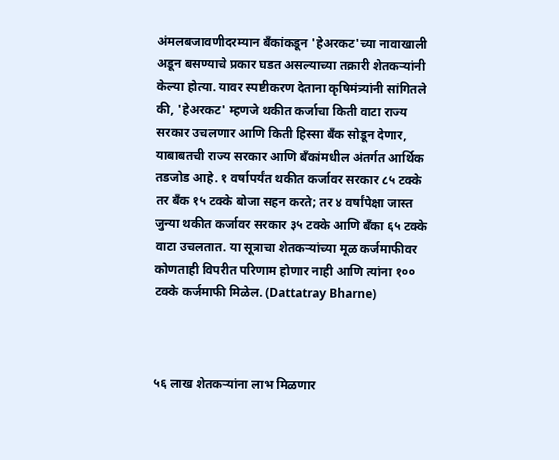अंमलबजावणीदरम्यान बँकांकडून 'हेअरकट'च्या नावाखाली अडून बसण्याचे प्रकार घडत असल्याच्या तक्रारी शेतकऱ्यांनी केल्या होत्या. यावर स्पष्टीकरण देताना कृषिमंत्र्यांनी सांगितले की, 'हेअरकट' म्हणजे थकीत कर्जाचा किती वाटा राज्य सरकार उचलणार आणि किती हिस्सा बँक सोडून देणार, याबाबतची राज्य सरकार आणि बँकांमधील अंतर्गत आर्थिक तडजोड आहे. १ वर्षापर्यंत थकीत कर्जावर सरकार ८५ टक्के तर बँक १५ टक्के बोजा सहन करते; तर ४ वर्षांपेक्षा जास्त जुन्या थकीत कर्जावर सरकार ३५ टक्के आणि बँका ६५ टक्के वाटा उचलतात. या सूत्राचा शेतकऱ्यांच्या मूळ कर्जमाफीवर कोणताही विपरीत परिणाम होणार नाही आणि त्यांना १०० टक्के कर्जमाफी मिळेल. (Dattatray Bharne)



५६ लाख शेतकऱ्यांना लाभ मिळणार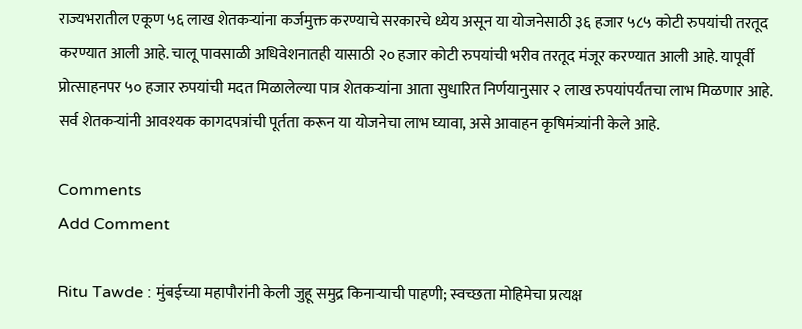राज्यभरातील एकूण ५६ लाख शेतकऱ्यांना कर्जमुक्त करण्याचे सरकारचे ध्येय असून या योजनेसाठी ३६ हजार ५८५ कोटी रुपयांची तरतूद करण्यात आली आहे. चालू पावसाळी अधिवेशनातही यासाठी २० हजार कोटी रुपयांची भरीव तरतूद मंजूर करण्यात आली आहे. यापूर्वी प्रोत्साहनपर ५० हजार रुपयांची मदत मिळालेल्या पात्र शेतकऱ्यांना आता सुधारित निर्णयानुसार २ लाख रुपयांपर्यंतचा लाभ मिळणार आहे. सर्व शेतकऱ्यांनी आवश्यक कागदपत्रांची पूर्तता करून या योजनेचा लाभ घ्यावा, असे आवाहन कृषिमंत्र्यांनी केले आहे.

Comments
Add Comment

Ritu Tawde : मुंबईच्या महापौरांनी केली जुहू समुद्र किनाऱ्याची पाहणी; स्वच्छता मोहिमेचा प्रत्यक्ष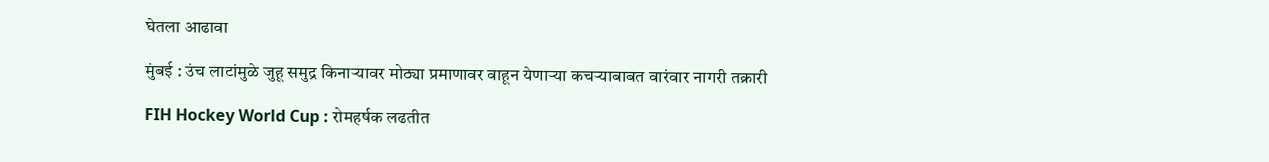घेतला आढावा

मुंबई : उंच लाटांमुळे जुहू समुद्र किनाऱ्यावर मोठ्या प्रमाणावर वाहून येणाऱ्या कचऱ्याबाबत वारंवार नागरी तक्रारी

FIH Hockey World Cup : रोमहर्षक लढतीत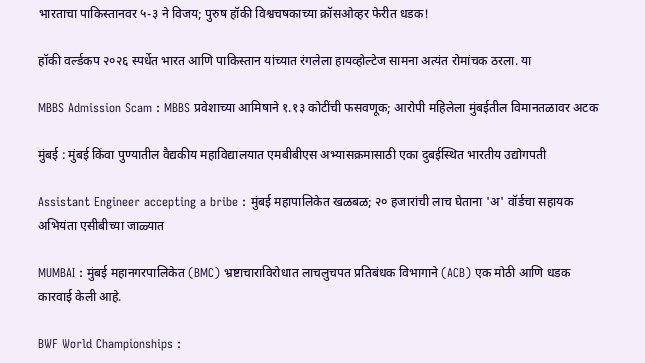भारताचा पाकिस्तानवर ५-३ ने विजय; पुरुष हॉकी विश्वचषकाच्या क्रॉसओव्हर फेरीत धडक!

हॉकी वर्ल्डकप २०२६ स्पर्धेत भारत आणि पाकिस्तान यांच्यात रंगलेला हायव्होल्टेज सामना अत्यंत रोमांचक ठरला. या

MBBS Admission Scam : MBBS प्रवेशाच्या आमिषाने १.१३ कोटींची फसवणूक; आरोपी महिलेला मुंबईतील विमानतळावर अटक

मुंबई : मुंबई किंवा पुण्यातील वैद्यकीय महाविद्यालयात एमबीबीएस अभ्यासक्रमासाठी एका दुबईस्थित भारतीय उद्योगपती

Assistant Engineer accepting a bribe : मुंबई महापालिकेत खळबळ; २० हजारांची लाच घेताना 'अ' वॉर्डचा सहायक अभियंता एसीबीच्या जाळ्यात

MUMBAI : मुंबई महानगरपालिकेत (BMC) भ्रष्टाचाराविरोधात लाचलुचपत प्रतिबंधक विभागाने (ACB) एक मोठी आणि धडक कारवाई केली आहे.

BWF World Championships :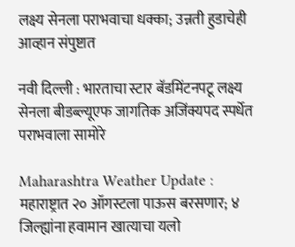लक्ष्य सेनला पराभवाचा धक्का; उन्नती हुडाचेही आव्हान संपुष्टात

नवी दिल्ली : भारताचा स्टार बॅडमिंटनपटू लक्ष्य सेनला बीडब्ल्यूएफ जागतिक अजिंक्यपद स्पर्धेत पराभवाला सामोरे

Maharashtra Weather Update : महाराष्ट्रात २० ऑगस्टला पाऊस बरसणार; ४ जिल्ह्यांना हवामान खात्याचा यलो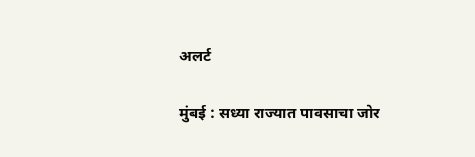अलर्ट

मुंबई : सध्या राज्यात पावसाचा जोर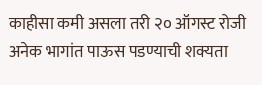काहीसा कमी असला तरी २० ऑगस्ट रोजी अनेक भागांत पाऊस पडण्याची शक्यता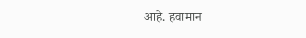आहे. हवामान